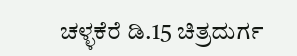ಚಳ್ಳಕೆರೆ ಡಿ.15 ಚಿತ್ರದುರ್ಗ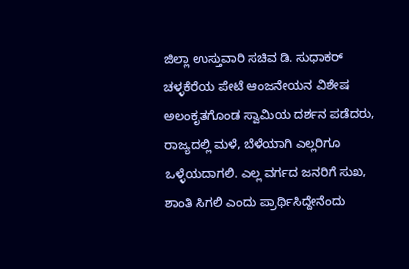ಜಿಲ್ಲಾ ಉಸ್ತುವಾರಿ ಸಚಿವ ಡಿ. ಸುಧಾಕರ್ ಚಳ್ಳಕೆರೆಯ ಪೇಟೆ ಆಂಜನೇಯನ ವಿಶೇಷ ಅಲಂಕೃತಗೊಂಡ ಸ್ವಾಮಿಯ ದರ್ಶನ ಪಡೆದರು, ರಾಜ್ಯದಲ್ಲಿ ಮಳೆ, ಬೆಳೆಯಾಗಿ ಎಲ್ಲರಿಗೂ ಒಳ್ಳೆಯದಾಗಲಿ. ಎಲ್ಲ ವರ್ಗದ ಜನರಿಗೆ ಸುಖ, ಶಾಂತಿ ಸಿಗಲಿ ಎಂದು ಪ್ರಾರ್ಥಿಸಿದ್ದೇನೆಂದು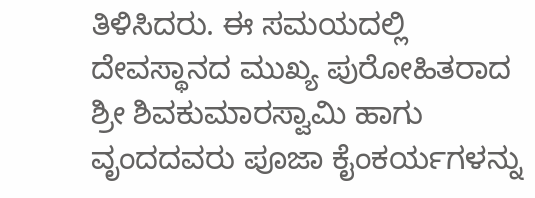ತಿಳಿಸಿದರು. ಈ ಸಮಯದಲ್ಲಿ ದೇವಸ್ಥಾನದ ಮುಖ್ಯ ಪುರೋಹಿತರಾದ ಶ್ರೀ ಶಿವಕುಮಾರಸ್ವಾಮಿ ಹಾಗು ವೃಂದದವರು ಪೂಜಾ ಕೈಂಕರ್ಯಗಳನ್ನು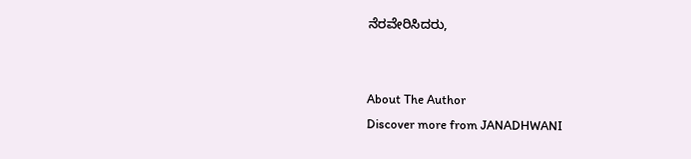ನೆರವೇರಿಸಿದರು,


About The Author
Discover more from JANADHWANI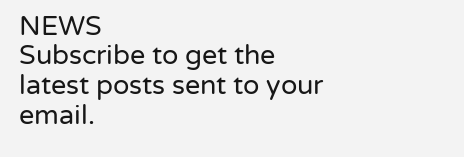NEWS
Subscribe to get the latest posts sent to your email.